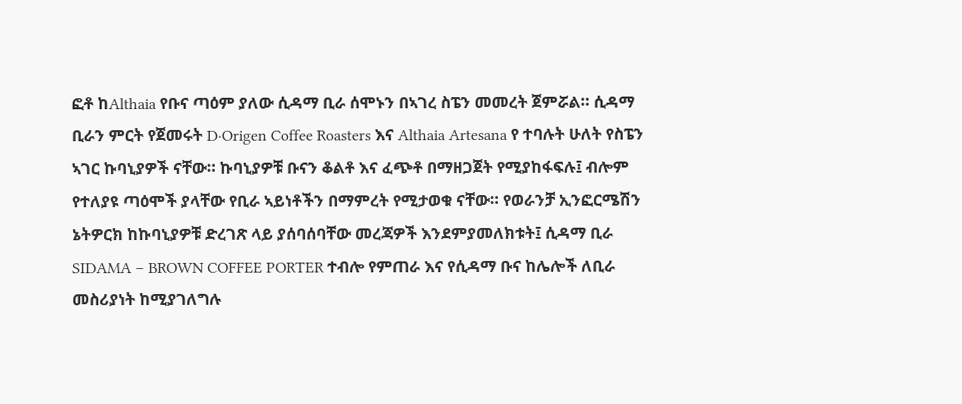ፎቶ ከAlthaia የቡና ጣዕም ያለው ሲዳማ ቢራ ሰሞኑን በኣገረ ስፔን መመረት ጀምሯል። ሲዳማ ቢራን ምርት የጀመሩት D·Origen Coffee Roasters እና Althaia Artesana የ ተባሉት ሁለት የስፔን ኣገር ኩባኒያዎች ናቸው። ኩባኒያዎቹ ቡናን ቆልቶ እና ፈጭቶ በማዘጋጀት የሚያከፋፍሉ፤ ብሎም የተለያዩ ጣዕሞች ያላቸው የቢራ ኣይነቶችን በማምረት የሚታወቁ ናቸው። የወራንቻ ኢንፎርሜሽን ኔትዎርክ ከኩባኒያዎቹ ድረገጽ ላይ ያሰባሰባቸው መረጃዎች እንደምያመለክቱት፤ ሲዳማ ቢራ SIDAMA – BROWN COFFEE PORTER ተብሎ የምጠራ እና የሲዳማ ቡና ከሌሎች ለቢራ መስሪያነት ከሚያገለግሉ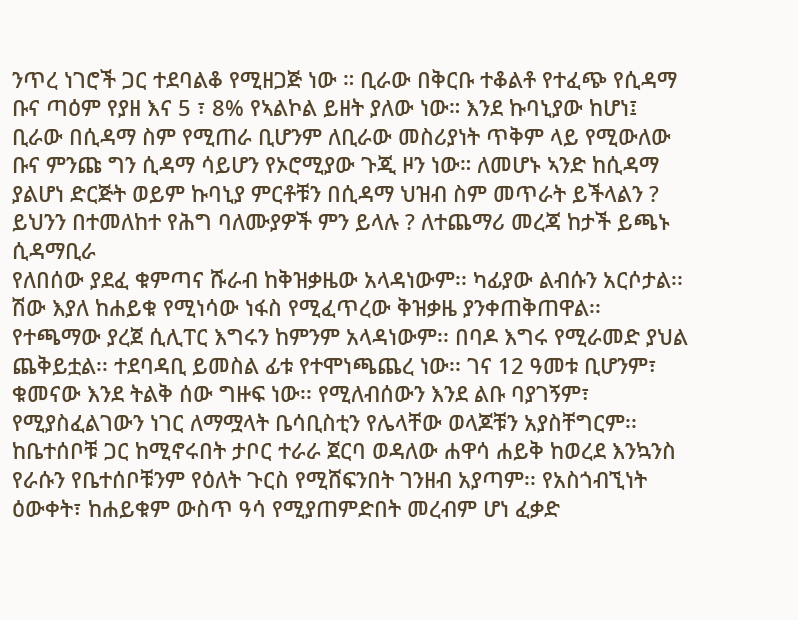ንጥረ ነገሮች ጋር ተደባልቆ የሚዘጋጅ ነው ። ቢራው በቅርቡ ተቆልቶ የተፈጭ የሲዳማ ቡና ጣዕም የያዘ እና 5 ፣ 8% የኣልኮል ይዘት ያለው ነው። እንደ ኩባኒያው ከሆነ፤ ቢራው በሲዳማ ስም የሚጠራ ቢሆንም ለቢራው መስሪያነት ጥቅም ላይ የሚውለው ቡና ምንጩ ግን ሲዳማ ሳይሆን የኦሮሚያው ጉጂ ዞን ነው። ለመሆኑ ኣንድ ከሲዳማ ያልሆነ ድርጅት ወይም ኩባኒያ ምርቶቹን በሲዳማ ህዝብ ስም መጥራት ይችላልን ? ይህንን በተመለከተ የሕግ ባለሙያዎች ምን ይላሉ ? ለተጨማሪ መረጃ ከታች ይጫኑ ሲዳማቢራ
የለበሰው ያደፈ ቁምጣና ሹራብ ከቅዝቃዜው አላዳነውም፡፡ ካፊያው ልብሱን አርሶታል፡፡ ሽው እያለ ከሐይቁ የሚነሳው ነፋስ የሚፈጥረው ቅዝቃዜ ያንቀጠቅጠዋል፡፡ የተጫማው ያረጀ ሲሊፐር እግሩን ከምንም አላዳነውም፡፡ በባዶ እግሩ የሚራመድ ያህል ጨቅይቷል፡፡ ተደባዳቢ ይመስል ፊቱ የተሞነጫጨረ ነው፡፡ ገና 12 ዓመቱ ቢሆንም፣ ቁመናው እንደ ትልቅ ሰው ግዙፍ ነው፡፡ የሚለብሰውን እንደ ልቡ ባያገኝም፣ የሚያስፈልገውን ነገር ለማሟላት ቤሳቢስቲን የሌላቸው ወላጆቹን አያስቸግርም፡፡ ከቤተሰቦቹ ጋር ከሚኖሩበት ታቦር ተራራ ጀርባ ወዳለው ሐዋሳ ሐይቅ ከወረደ እንኳንስ የራሱን የቤተሰቦቹንም የዕለት ጉርስ የሚሸፍንበት ገንዘብ አያጣም፡፡ የአስጎብኚነት ዕውቀት፣ ከሐይቁም ውስጥ ዓሳ የሚያጠምድበት መረብም ሆነ ፈቃድ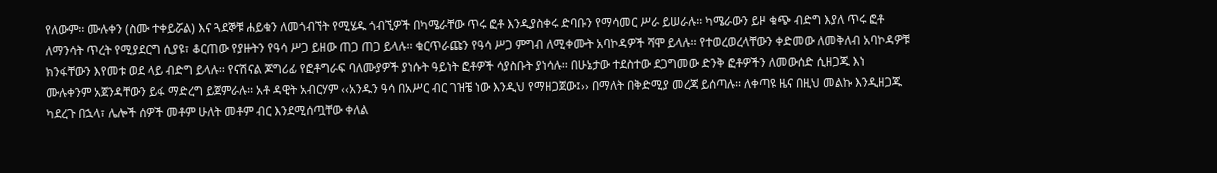የለውም፡፡ ሙሉቀን (ስሙ ተቀይሯል) እና ጓደኞቹ ሐይቁን ለመጎብኘት የሚሄዱ ጎብኚዎች በካሜራቸው ጥሩ ፎቶ እንዲያስቀሩ ድባቡን የማሳመር ሥራ ይሠራሉ፡፡ ካሜራውን ይዞ ቁጭ ብድግ እያለ ጥሩ ፎቶ ለማንሳት ጥረት የሚያደርግ ሲያዩ፣ ቆርጠው የያዙትን የዓሳ ሥጋ ይዘው ጠጋ ጠጋ ይላሉ፡፡ ቁርጥራጩን የዓሳ ሥጋ ምግብ ለሚቀሙት አባኮዳዎች ሻሞ ይላሉ፡፡ የተወረወረላቸውን ቀድመው ለመቅለብ አባኮዳዎቹ ክንፋቸውን እየመቱ ወደ ላይ ብድግ ይላሉ፡፡ የናሽናል ጆግሪፊ የፎቶግራፍ ባለሙያዎች ያነሱት ዓይነት ፎቶዎች ሳያስቡት ያነሳሉ፡፡ በሁኔታው ተደስተው ደጋግመው ድንቅ ፎቶዎችን ለመውሰድ ሲዘጋጁ እነ ሙሉቀንም አጀንዳቸውን ይፋ ማድረግ ይጀምራሉ፡፡ አቶ ዳዊት አብርሃም ‹‹አንዱን ዓሳ በአሥር ብር ገዝቼ ነው እንዲህ የማዘጋጀው፤›› በማለት በቅድሚያ መረጃ ይሰጣሉ፡፡ ለቀጣዩ ዜና በዚህ መልኩ እንዲዘጋጁ ካደረጉ በኋላ፣ ሌሎች ሰዎች መቶም ሁለት መቶም ብር እንደሚሰጧቸው ቀለል